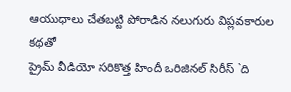ఆయుధాలు చేతబట్టి పోరాడిన నలుగురు విప్లవకారుల కథతో
ప్రైమ్ వీడియో సరికొత్త హిందీ ఒరిజినల్ సిరీస్ `ది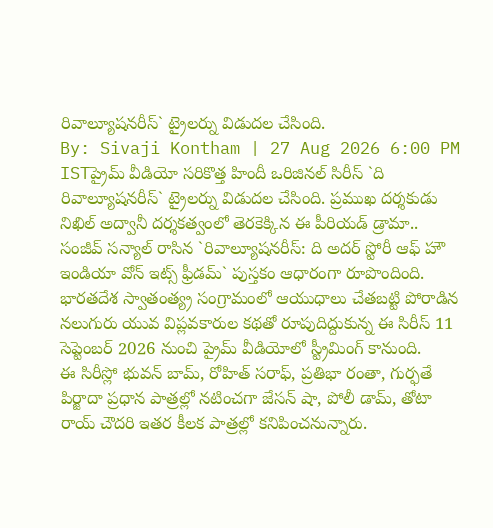రివాల్యూషనరీస్` ట్రైలర్ను విడుదల చేసింది.
By: Sivaji Kontham | 27 Aug 2026 6:00 PM ISTప్రైమ్ వీడియో సరికొత్త హిందీ ఒరిజినల్ సిరీస్ `ది రివాల్యూషనరీస్` ట్రైలర్ను విడుదల చేసింది. ప్రముఖ దర్శకుడు నిఖిల్ అద్వానీ దర్శకత్వంలో తెరకెక్కిన ఈ పీరియడ్ డ్రామా.. సంజీవ్ సన్యాల్ రాసిన `రివాల్యూషనరీస్: ది అదర్ స్టోరీ ఆఫ్ హౌ ఇండియా వోన్ ఇట్స్ ఫ్రీడమ్` పుస్తకం ఆధారంగా రూపొందింది. భారతదేశ స్వాతంత్య్ర సంగ్రామంలో ఆయుధాలు చేతబట్టి పోరాడిన నలుగురు యువ విప్లవకారుల కథతో రూపుదిద్దుకున్న ఈ సిరీస్ 11 సెప్టెంబర్ 2026 నుంచి ప్రైమ్ వీడియోలో స్ట్రీమింగ్ కానుంది.
ఈ సిరీస్లో భువన్ బామ్, రోహిత్ సరాఫ్, ప్రతిభా రంతా, గుర్ఫతే పిర్జాదా ప్రధాన పాత్రల్లో నటించగా జేసన్ షా, పోలీ డామ్, తోటా రాయ్ చౌదరి ఇతర కీలక పాత్రల్లో కనిపించనున్నారు.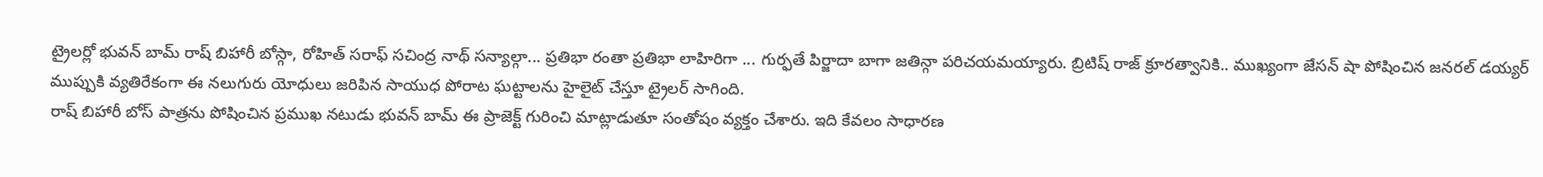ట్రైలర్లో భువన్ బామ్ రాష్ బిహారీ బోస్గా, రోహిత్ సరాఫ్ సచింద్ర నాథ్ సన్యాల్గా... ప్రతిభా రంతా ప్రతిభా లాహిరిగా ... గుర్ఫతే పిర్జాదా బాగా జతిన్గా పరిచయమయ్యారు. బ్రిటిష్ రాజ్ క్రూరత్వానికి.. ముఖ్యంగా జేసన్ షా పోషించిన జనరల్ డయ్యర్ ముప్పుకి వ్యతిరేకంగా ఈ నలుగురు యోధులు జరిపిన సాయుధ పోరాట ఘట్టాలను హైలైట్ చేస్తూ ట్రైలర్ సాగింది.
రాష్ బిహారీ బోస్ పాత్రను పోషించిన ప్రముఖ నటుడు భువన్ బామ్ ఈ ప్రాజెక్ట్ గురించి మాట్లాడుతూ సంతోషం వ్యక్తం చేశారు. ఇది కేవలం సాధారణ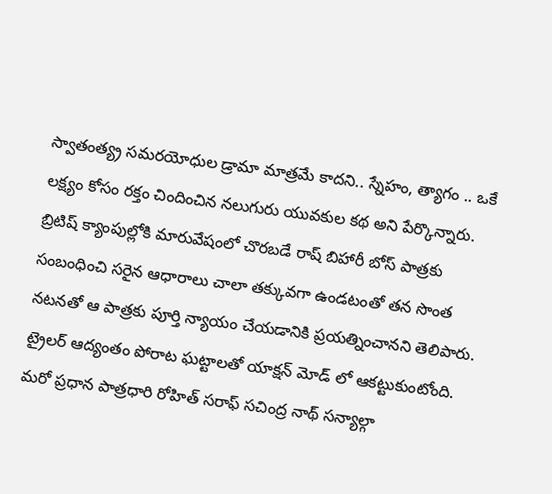స్వాతంత్య్ర సమరయోధుల డ్రామా మాత్రమే కాదని.. స్నేహం, త్యాగం .. ఒకే లక్ష్యం కోసం రక్తం చిందించిన నలుగురు యువకుల కథ అని పేర్కొన్నారు. బ్రిటిష్ క్యాంపుల్లోకి మారువేషంలో చొరబడే రాష్ బిహారీ బోస్ పాత్రకు సంబంధించి సరైన ఆధారాలు చాలా తక్కువగా ఉండటంతో తన సొంత నటనతో ఆ పాత్రకు పూర్తి న్యాయం చేయడానికి ప్రయత్నించానని తెలిపారు. ట్రైలర్ ఆద్యంతం పోరాట ఘట్టాలతో యాక్షన్ మోడ్ లో ఆకట్టుకుంటోంది.
మరో ప్రధాన పాత్రధారి రోహిత్ సరాఫ్ సచింద్ర నాథ్ సన్యాల్గా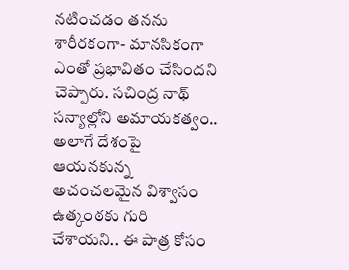నటించడం తనను శారీరకంగా- మానసికంగా ఎంతో ప్రభావితం చేసిందని చెప్పారు. సచింద్ర నాథ్ సన్యాల్లోని అమాయకత్వం.. అలాగే దేశంపై ఆయనకున్న అచంచలమైన విశ్వాసం ఉత్కంఠకు గురి చేశాయని.. ఈ పాత్ర కోసం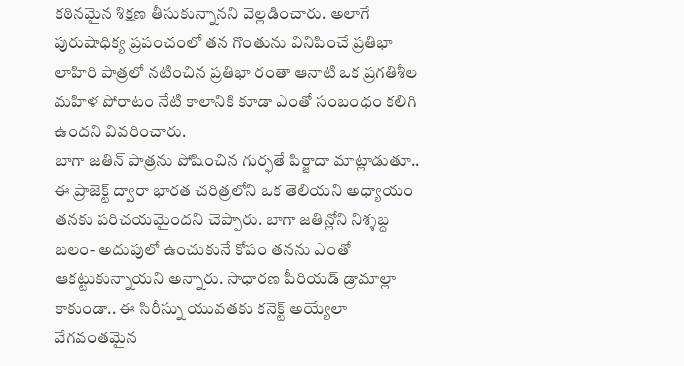కఠినమైన శిక్షణ తీసుకున్నానని వెల్లడించారు. అలాగే పురుషాధిక్య ప్రపంచంలో తన గొంతును వినిపించే ప్రతిభా లాహిరి పాత్రలో నటించిన ప్రతిభా రంతా ఆనాటి ఒక ప్రగతిశీల మహిళ పోరాటం నేటి కాలానికి కూడా ఎంతో సంబంధం కలిగి ఉందని వివరించారు.
బాగా జతిన్ పాత్రను పోషించిన గుర్ఫతే పిర్జాదా మాట్లాడుతూ.. ఈ ప్రాజెక్ట్ ద్వారా భారత చరిత్రలోని ఒక తెలియని అధ్యాయం తనకు పరిచయమైందని చెప్పారు. బాగా జతిన్లోని నిశ్శబ్ద బలం- అదుపులో ఉంచుకునే కోపం తనను ఎంతో ఆకట్టుకున్నాయని అన్నారు. సాధారణ పీరియడ్ డ్రామాల్లా కాకుండా.. ఈ సిరీస్ను యువతకు కనెక్ట్ అయ్యేలా వేగవంతమైన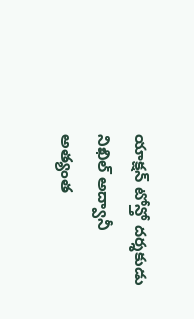యాక్షన్ టోన్తో దర్శకుడు నిఖిల్ అద్వానీ అత్యంత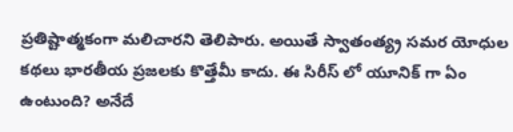ప్రతిష్టాత్మకంగా మలిచారని తెలిపారు. అయితే స్వాతంత్య్ర సమర యోధుల కథలు భారతీయ ప్రజలకు కొత్తేమీ కాదు. ఈ సిరీస్ లో యూనిక్ గా ఏం ఉంటుంది? అనేదే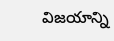విజయాన్ని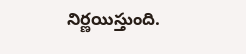నిర్ణయిస్తుంది.